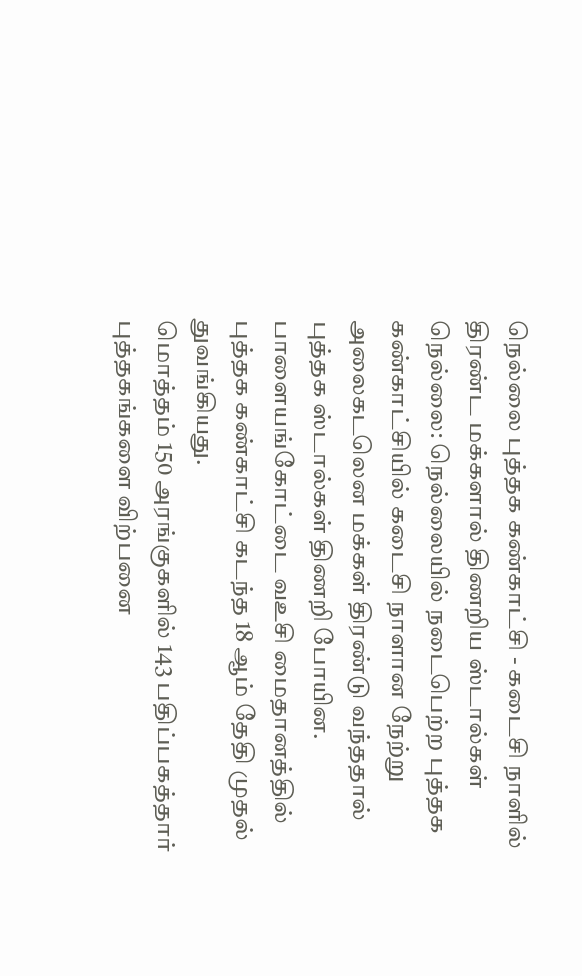நெல்லை புத்தக கண்காட்சி - கடைசி நாளில் திரண்ட மக்களால் திணறிய ஸ்டால்கள்
நெல்லை: நெல்லையில் நடைபெற்ற புத்தக கண்காட்சியில் கடைசி நாளான நேற்று அலைகடலென மக்கள் திரண்டு வந்ததால் புத்தக ஸ்டால்கள் திணறி போயின.
பாளையங்கோட்டை வஉசி மைதானத்தில் புத்தக கண்காட்சி கடந்த 18 ஆம் தேதி முதல் துவங்கியது.
மொத்தம் 150 அரங்குகளில் 143 பதிப்பகத்தார் புத்தகங்களை விற்பனை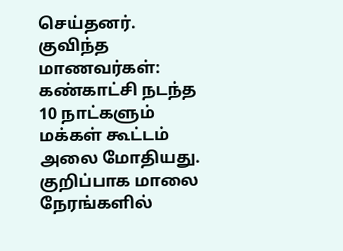செய்தனர்.
குவிந்த மாணவர்கள்:
கண்காட்சி நடந்த 10 நாட்களும் மக்கள் கூட்டம் அலை மோதியது. குறிப்பாக மாலை நேரங்களில்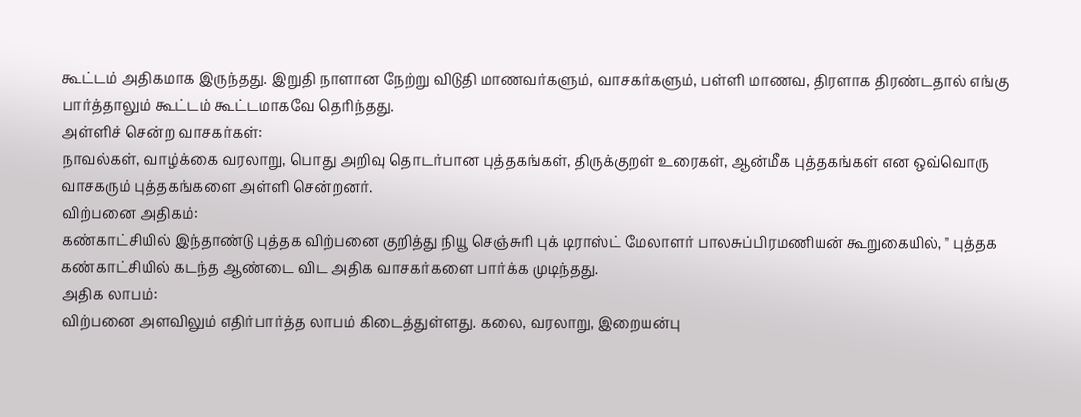கூட்டம் அதிகமாக இருந்தது. இறுதி நாளான நேற்று விடுதி மாணவர்களும், வாசகர்களும், பள்ளி மாணவ, திரளாக திரண்டதால் எங்கு பார்த்தாலும் கூட்டம் கூட்டமாகவே தெரிந்தது.
அள்ளிச் சென்ற வாசகர்கள்:
நாவல்கள், வாழ்க்கை வரலாறு, பொது அறிவு தொடர்பான புத்தகங்கள், திருக்குறள் உரைகள், ஆன்மீக புத்தகங்கள் என ஒவ்வொரு வாசகரும் புத்தகங்களை அள்ளி சென்றனர்.
விற்பனை அதிகம்:
கண்காட்சியில் இந்தாண்டு புத்தக விற்பனை குறித்து நியூ செஞ்சுரி புக் டிராஸ்ட் மேலாளர் பாலசுப்பிரமணியன் கூறுகையில், " புத்தக கண்காட்சியில் கடந்த ஆண்டை விட அதிக வாசகர்களை பார்க்க முடிந்தது.
அதிக லாபம்:
விற்பனை அளவிலும் எதிர்பார்த்த லாபம் கிடைத்துள்ளது. கலை, வரலாறு, இறையன்பு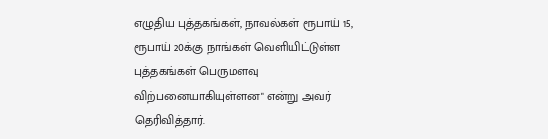எழுதிய புத்தகங்கள், நாவல்கள் ரூபாய் 15, ரூபாய் 20க்கு நாங்கள் வெளியிட்டுள்ள புத்தகங்கள் பெருமளவு விற்பனையாகியுள்ளன" என்று அவர் தெரிவித்தார்.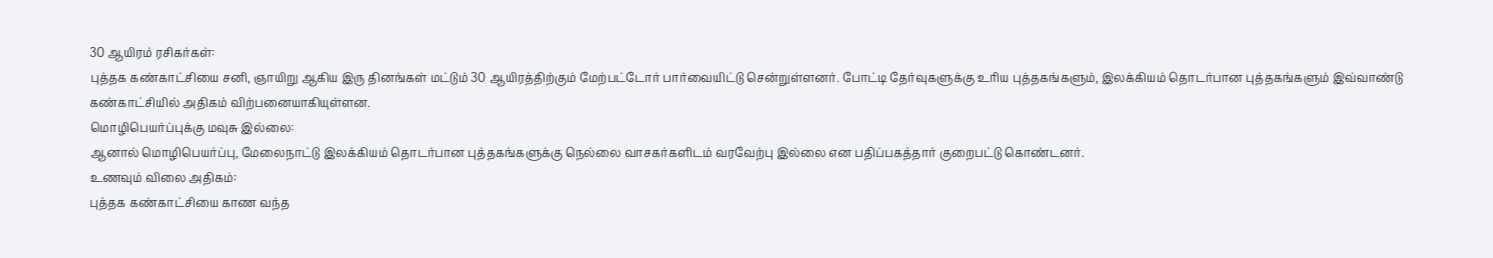30 ஆயிரம் ரசிகர்கள்:
புத்தக கண்காட்சியை சனி, ஞாயிறு ஆகிய இரு தினங்கள் மட்டும் 30 ஆயிரத்திற்கும் மேற்பட்டோர் பார்வையிட்டு சென்றுள்ளனர். போட்டி தேர்வுகளுக்கு உரிய புத்தகங்களும், இலக்கியம் தொடர்பான புத்தகங்களும் இவ்வாண்டு கண்காட்சியில் அதிகம் விற்பனையாகியுள்ளன.
மொழிபெயர்ப்புக்கு மவுசு இல்லை:
ஆனால் மொழிபெயர்ப்பு, மேலைநாட்டு இலக்கியம் தொடர்பான புத்தகங்களுக்கு நெல்லை வாசகர்களிடம் வரவேற்பு இல்லை என பதிப்பகத்தார் குறைபட்டு கொண்டனர்.
உணவும் விலை அதிகம்:
புத்தக கண்காட்சியை காண வந்த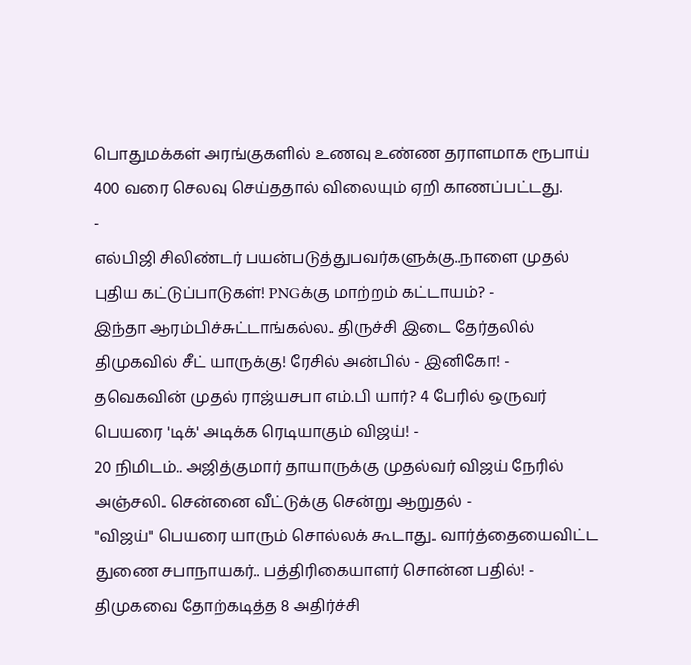பொதுமக்கள் அரங்குகளில் உணவு உண்ண தராளமாக ரூபாய் 400 வரை செலவு செய்ததால் விலையும் ஏறி காணப்பட்டது.
-
எல்பிஜி சிலிண்டர் பயன்படுத்துபவர்களுக்கு..நாளை முதல் புதிய கட்டுப்பாடுகள்! PNGக்கு மாற்றம் கட்டாயம்? -
இந்தா ஆரம்பிச்சுட்டாங்கல்ல.. திருச்சி இடை தேர்தலில் திமுகவில் சீட் யாருக்கு! ரேசில் அன்பில் - இனிகோ! -
தவெகவின் முதல் ராஜ்யசபா எம்.பி யார்? 4 பேரில் ஒருவர் பெயரை 'டிக்' அடிக்க ரெடியாகும் விஜய்! -
20 நிமிடம்.. அஜித்குமார் தாயாருக்கு முதல்வர் விஜய் நேரில் அஞ்சலி.. சென்னை வீட்டுக்கு சென்று ஆறுதல் -
"விஜய்" பெயரை யாரும் சொல்லக் கூடாது.. வார்த்தையைவிட்ட துணை சபாநாயகர்.. பத்திரிகையாளர் சொன்ன பதில்! -
திமுகவை தோற்கடித்த 8 அதிர்ச்சி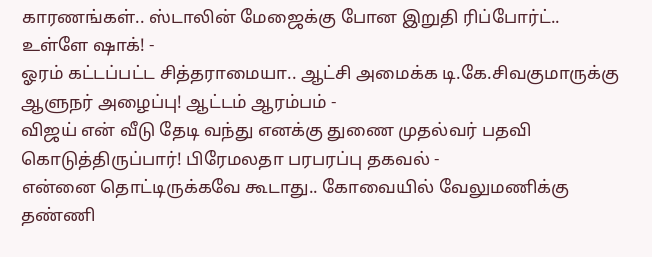காரணங்கள்.. ஸ்டாலின் மேஜைக்கு போன இறுதி ரிப்போர்ட்.. உள்ளே ஷாக்! -
ஓரம் கட்டப்பட்ட சித்தராமையா.. ஆட்சி அமைக்க டி.கே.சிவகுமாருக்கு ஆளுநர் அழைப்பு! ஆட்டம் ஆரம்பம் -
விஜய் என் வீடு தேடி வந்து எனக்கு துணை முதல்வர் பதவி கொடுத்திருப்பார்! பிரேமலதா பரபரப்பு தகவல் -
என்னை தொட்டிருக்கவே கூடாது.. கோவையில் வேலுமணிக்கு தண்ணி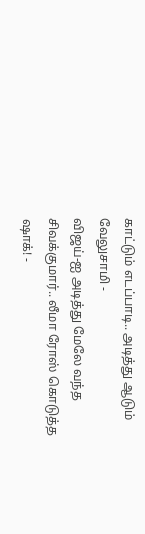காட்டும் எடப்பாடி.. அடித்து ஆடும் வேலுசாமி -
விஜய்-ஐ அடித்து மேலே வந்த சிவக்குமார்.. லீமா ரோஸ் கொடுத்த ஷாக்! -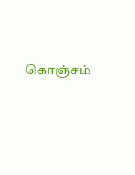கொஞ்சம்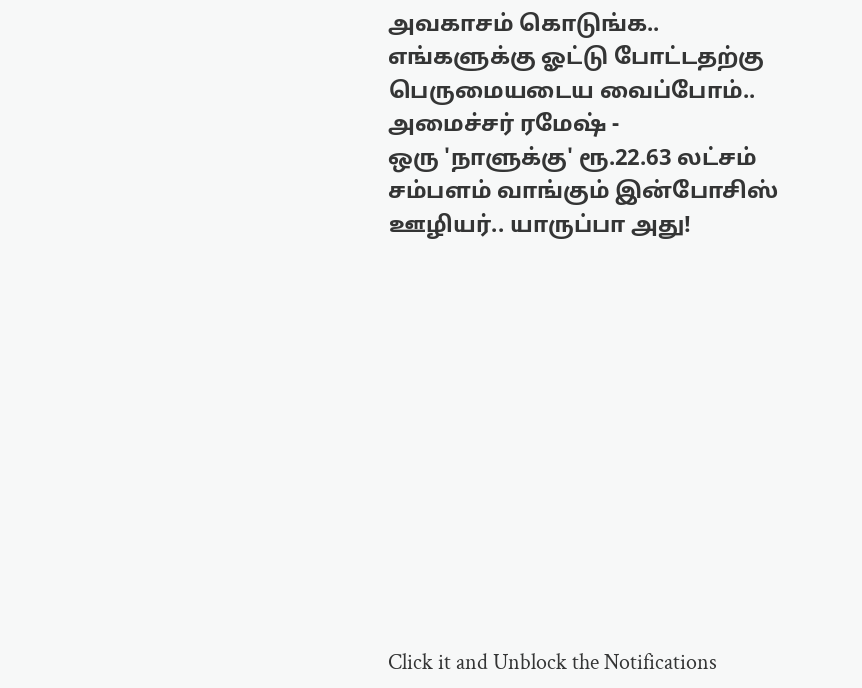அவகாசம் கொடுங்க.. எங்களுக்கு ஓட்டு போட்டதற்கு பெருமையடைய வைப்போம்.. அமைச்சர் ரமேஷ் -
ஒரு 'நாளுக்கு' ரூ.22.63 லட்சம் சம்பளம் வாங்கும் இன்போசிஸ் ஊழியர்.. யாருப்பா அது!












Click it and Unblock the Notifications